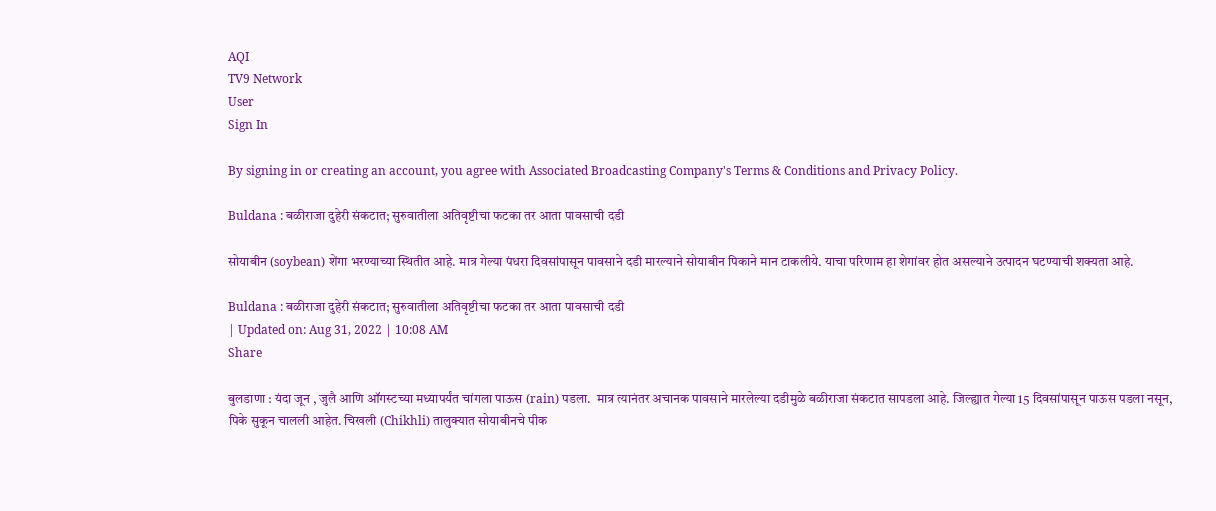AQI
TV9 Network
User
Sign In

By signing in or creating an account, you agree with Associated Broadcasting Company's Terms & Conditions and Privacy Policy.

Buldana : बळीराजा दुहेरी संकटात; सुरुवातीला अतिवृष्टीचा फटका तर आता पावसाची दडी

सोयाबीन (soybean) शेंगा भरण्याच्या स्थितीत आहे. मात्र गेल्या पंधरा दिवसांपासून पावसाने दडी मारल्याने सोयाबीन पिकाने मान टाकलीये. याचा परिणाम हा शेगांवर होत असल्याने उत्पादन घटण्याची शक्यता आहे.

Buldana : बळीराजा दुहेरी संकटात; सुरुवातीला अतिवृष्टीचा फटका तर आता पावसाची दडी
| Updated on: Aug 31, 2022 | 10:08 AM
Share

बुलडाणा : यंदा जून , जुलै आणि ऑगस्टच्या मध्यापर्यंत चांगला पाऊस (rain) पडला.  मात्र त्यानंतर अचानक पावसाने मारलेल्या दडीमुळे बळीराजा संकटात सापडला आहे. जिल्ह्यात गेल्या 15 दिवसांपासून पाऊस पडला नसून, पिके सुकून चालली आहेत. चिखली (Chikhli) तालुक्यात सोयाबीनचे पीक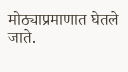मोठ्याप्रमाणात घेतले जाते.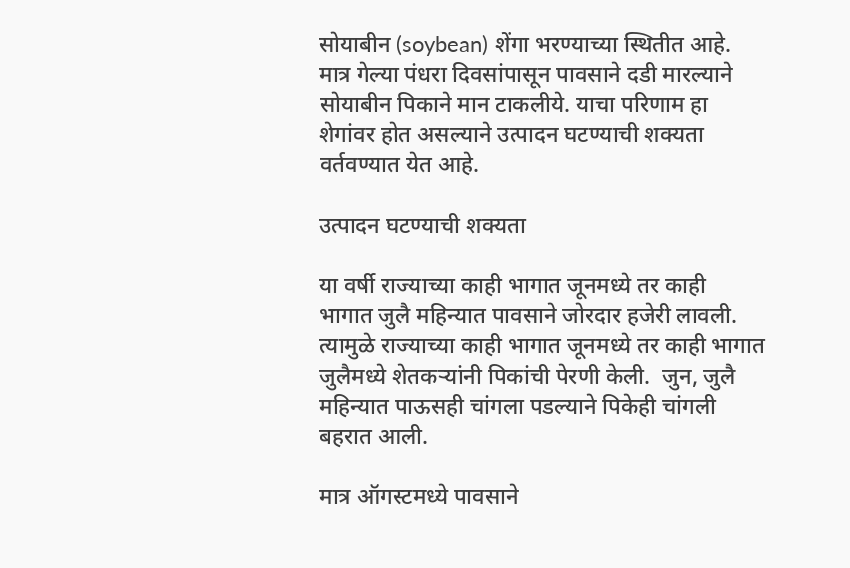सोयाबीन (soybean) शेंगा भरण्याच्या स्थितीत आहे. मात्र गेल्या पंधरा दिवसांपासून पावसाने दडी मारल्याने सोयाबीन पिकाने मान टाकलीये. याचा परिणाम हा शेगांवर होत असल्याने उत्पादन घटण्याची शक्यता वर्तवण्यात येत आहे.

उत्पादन घटण्याची शक्यता

या वर्षी राज्याच्या काही भागात जूनमध्ये तर काही भागात जुलै महिन्यात पावसाने जोरदार हजेरी लावली. त्यामुळे राज्याच्या काही भागात जूनमध्ये तर काही भागात जुलैमध्ये शेतकऱ्यांनी पिकांची पेरणी केली.  जुन, जुलै महिन्यात पाऊसही चांगला पडल्याने पिकेही चांगली बहरात आली.

मात्र ऑगस्टमध्ये पावसाने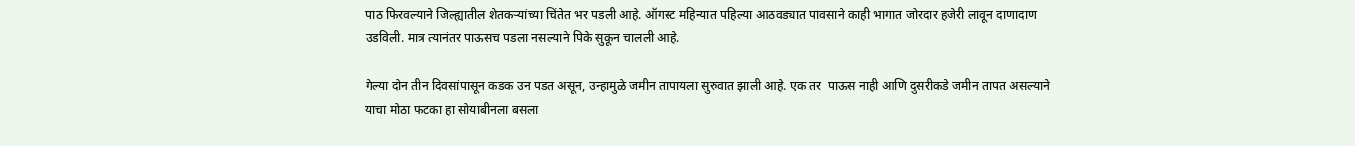पाठ फिरवल्याने जिल्ह्यातील शेतकऱ्यांच्या चिंतेत भर पडली आहे. ऑगस्ट महिन्यात पहिल्या आठवड्यात पावसाने काही भागात जोरदार हजेरी लावून दाणादाण उडविली. मात्र त्यानंतर पाऊसच पडला नसल्याने पिके सुकून चालली आहे.

गेल्या दोन तीन दिवसांपासून कडक उन पडत असून, उन्हामुळे जमीन तापायला सुरुवात झाली आहे. एक तर  पाऊस नाही आणि दुसरीकडे जमीन तापत असल्याने याचा मोठा फटका हा सोयाबीनला बसला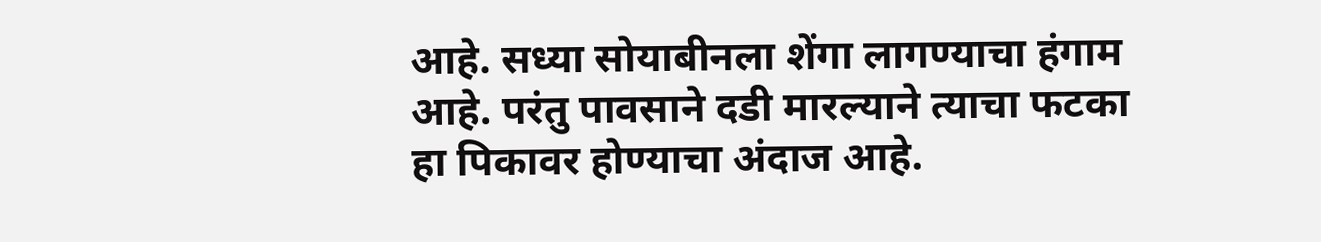आहे. सध्या सोयाबीनला शेंगा लागण्याचा हंगाम आहे. परंतु पावसाने दडी मारल्याने त्याचा फटका हा पिकावर होण्याचा अंदाज आहे.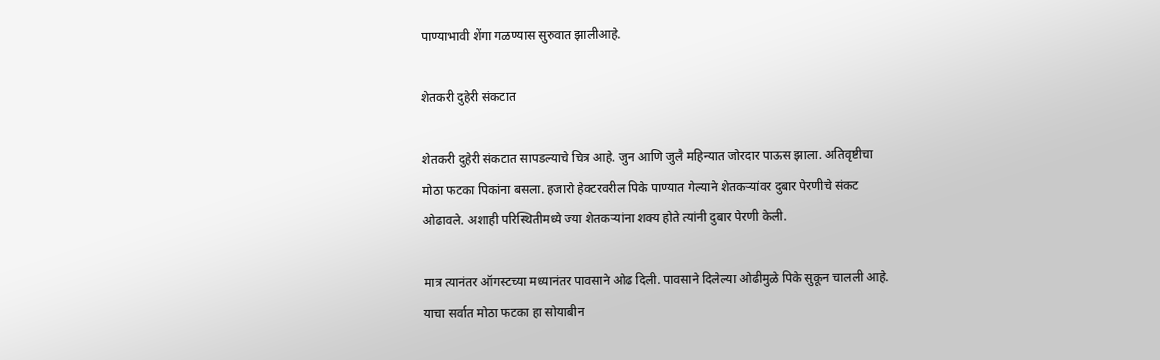पाण्याभावी शेंगा गळण्यास सुरुवात झालीआहे.

शेतकरी दुहेरी संकटात

शेतकरी दुहेरी संकटात सापडल्याचे चित्र आहे. जुन आणि जुलै महिन्यात जोरदार पाऊस झाला. अतिवृष्टीचा मोठा फटका पिकांना बसला. हजारो हेक्टरवरील पिके पाण्यात गेल्याने शेतकऱ्यांवर दुबार पेरणीचे संकट ओढावले. अशाही परिस्थितीमध्ये ज्या शेतकऱ्यांना शक्य होते त्यांनी दुबार पेरणी केली.

मात्र त्यानंतर ऑगस्टच्या मध्यानंतर पावसाने ओढ दिली. पावसाने दिलेल्या ओढीमुळे पिके सुकून चालली आहे. याचा सर्वात मोठा फटका हा सोयाबीन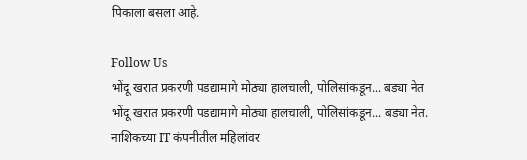पिकाला बसला आहे.

Follow Us
भोंदू खरात प्रकरणी पडद्यामागे मोठ्या हालचाली, पोलिसांकडून... बड्या नेत
भोंदू खरात प्रकरणी पडद्यामागे मोठ्या हालचाली, पोलिसांकडून... बड्या नेत.
नाशिकच्या IT कंपनीतील महिलांवर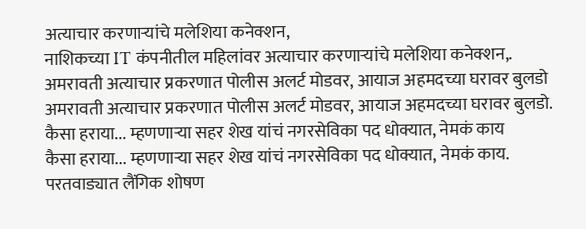अत्याचार करणाऱ्यांचे मलेशिया कनेक्शन,
नाशिकच्या IT कंपनीतील महिलांवर अत्याचार करणाऱ्यांचे मलेशिया कनेक्शन,.
अमरावती अत्याचार प्रकरणात पोलीस अलर्ट मोडवर, आयाज अहमदच्या घरावर बुलडो
अमरावती अत्याचार प्रकरणात पोलीस अलर्ट मोडवर, आयाज अहमदच्या घरावर बुलडो.
कैसा हराया... म्हणणाऱ्या सहर शेख यांचं नगरसेविका पद धोक्यात, नेमकं काय
कैसा हराया... म्हणणाऱ्या सहर शेख यांचं नगरसेविका पद धोक्यात, नेमकं काय.
परतवाड्यात लैंगिक शोषण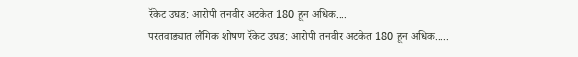रॅकेट उघड: आरोपी तनवीर अटकेत 180 हून अधिक....
परतवाड्यात लैंगिक शोषण रॅकेट उघड: आरोपी तनवीर अटकेत 180 हून अधिक.....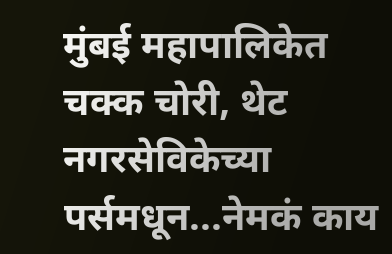मुंबई महापालिकेत चक्क चोरी, थेट नगरसेविकेच्या पर्समधून...नेमकं काय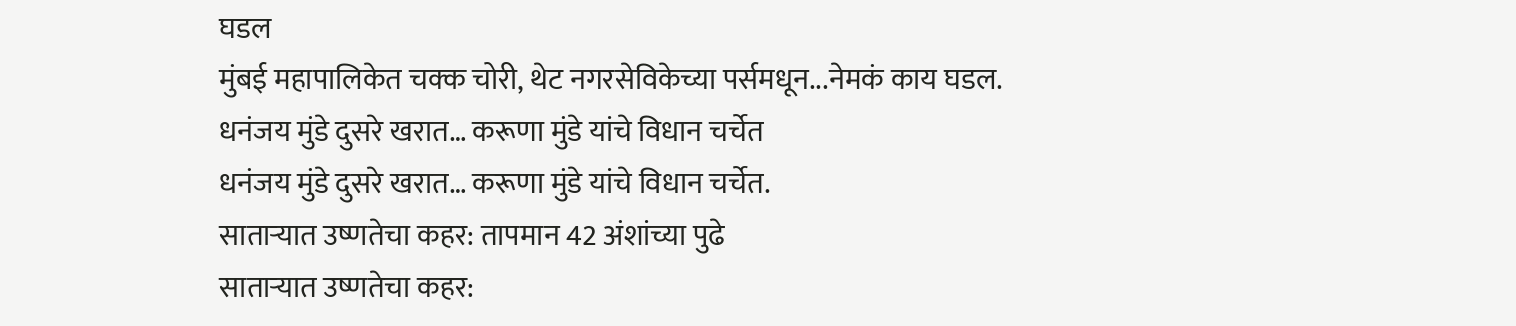घडल
मुंबई महापालिकेत चक्क चोरी, थेट नगरसेविकेच्या पर्समधून...नेमकं काय घडल.
धनंजय मुंडे दुसरे खरात… करूणा मुंडे यांचे विधान चर्चेत
धनंजय मुंडे दुसरे खरात… करूणा मुंडे यांचे विधान चर्चेत.
साताऱ्यात उष्णतेचा कहर: तापमान 42 अंशांच्या पुढे
साताऱ्यात उष्णतेचा कहर: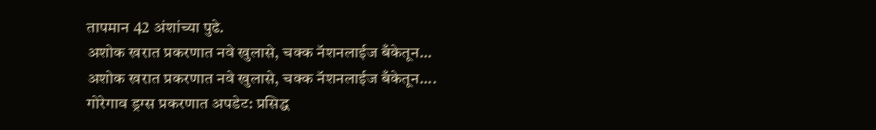तापमान 42 अंशांच्या पुढे.
अशोक खरात प्रकरणात नवे खुलासे, चक्क नॅशनलाईज बँकेतून...
अशोक खरात प्रकरणात नवे खुलासे, चक्क नॅशनलाईज बँकेतून....
गोरेगाव ड्रग्स प्रकरणात अपडेट: प्रसिद्ध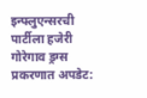इन्फ्लुएन्सरची पार्टीला हजेरी
गोरेगाव ड्रग्स प्रकरणात अपडेट: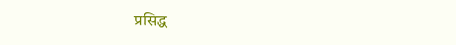प्रसिद्ध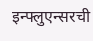इन्फ्लुएन्सरची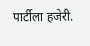पार्टीला हजेरी.